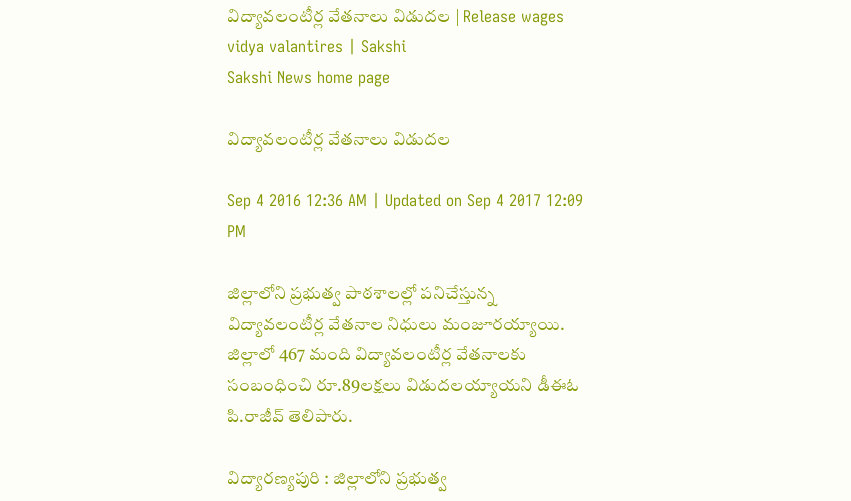విద్యావలంటీర్ల వేతనాలు విడుదల | Release wages vidya valantires | Sakshi
Sakshi News home page

విద్యావలంటీర్ల వేతనాలు విడుదల

Sep 4 2016 12:36 AM | Updated on Sep 4 2017 12:09 PM

జిల్లాలోని ప్రభుత్వ పాఠశాలల్లో పనిచేస్తున్న విద్యావలంటీర్ల వేతనాల నిధులు మంజూరయ్యాయి. జిల్లాలో 467 మంది విద్యావలంటీర్ల వేతనాలకు సంబంధించి రూ.89లక్షలు విడుదలయ్యాయని డీఈఓ పి.రాజీవ్‌ తెలిపారు.

విద్యారణ్యపురి : జిల్లాలోని ప్రభుత్వ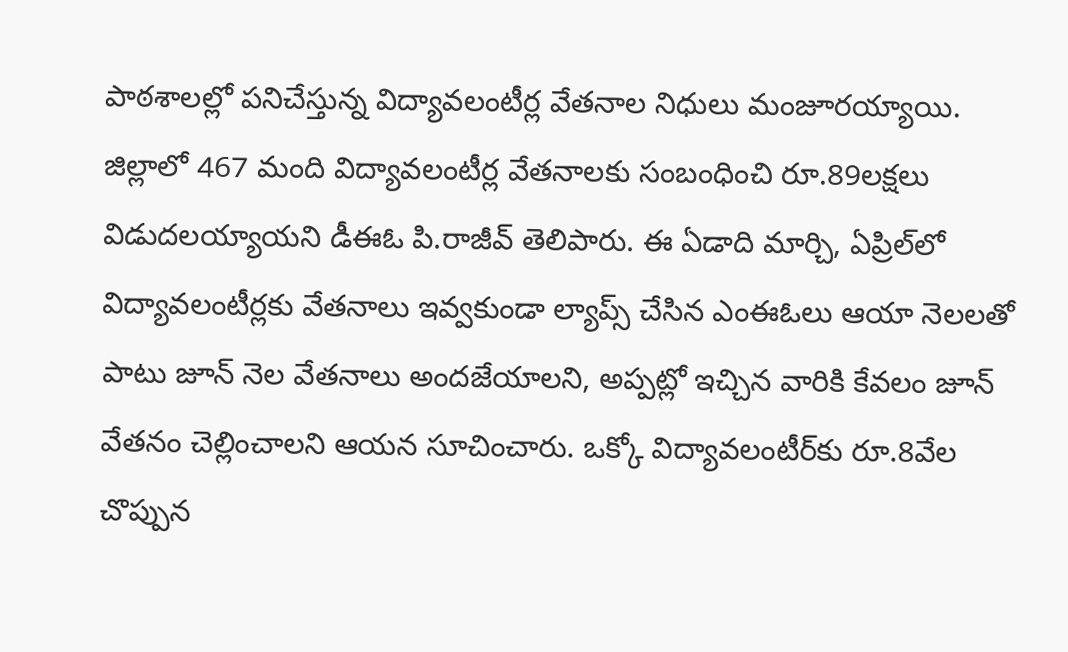పాఠశాలల్లో పనిచేస్తున్న విద్యావలంటీర్ల వేతనాల నిధులు మంజూరయ్యాయి. జిల్లాలో 467 మంది విద్యావలంటీర్ల వేతనాలకు సంబంధించి రూ.89లక్షలు విడుదలయ్యాయని డీఈఓ పి.రాజీవ్‌ తెలిపారు. ఈ ఏడాది మార్చి, ఏప్రిల్‌లో విద్యావలంటీర్లకు వేతనాలు ఇవ్వకుండా ల్యాప్స్‌ చేసిన ఎంఈఓలు ఆయా నెలలతో పాటు జూన్‌ నెల వేతనాలు అందజేయాలని, అప్పట్లో ఇచ్చిన వారికి కేవలం జూన్‌ వేతనం చెల్లించాలని ఆయన సూచించారు. ఒక్కో విద్యావలంటీర్‌కు రూ.8వేల చొప్పున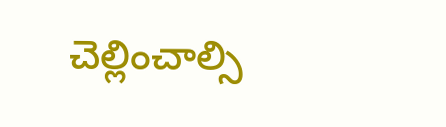చెల్లించాల్సి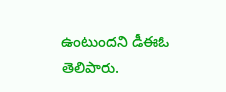ఉంటుందని డీఈఓ తెలిపారు.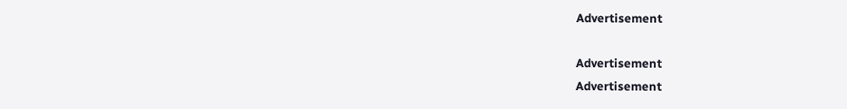Advertisement

Advertisement
Advertisement